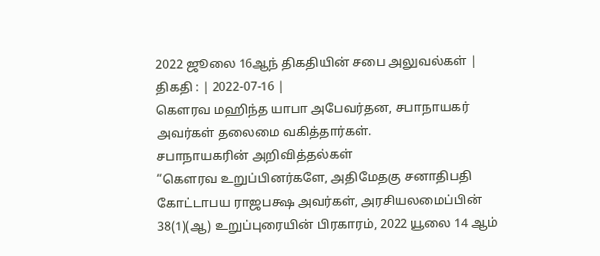2022 ஜூலை 16ஆந் திகதியின் சபை அலுவல்கள் |
திகதி : | 2022-07-16 |
கௌரவ மஹிந்த யாபா அபேவர்தன, சபாநாயகர் அவர்கள் தலைமை வகித்தார்கள்.
சபாநாயகரின் அறிவித்தல்கள்
“கௌரவ உறுப்பினர்களே, அதிமேதகு சனாதிபதி கோட்டாபய ராஜபக்ஷ அவர்கள், அரசியலமைப்பின் 38(1)(ஆ) உறுப்புரையின் பிரகாரம், 2022 யூலை 14 ஆம்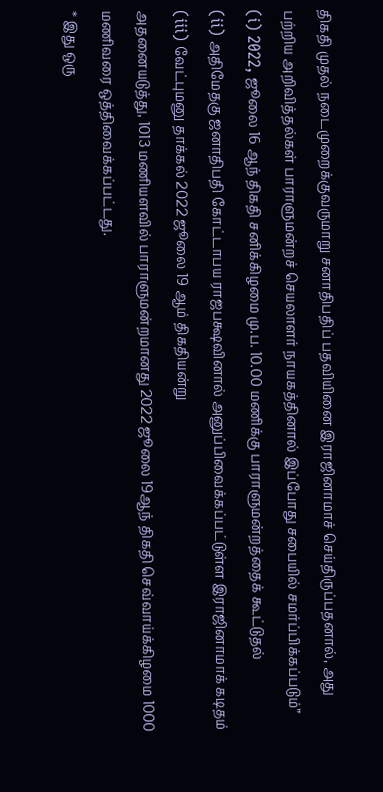திகதி முதல் நடைமுறைக்குவருமாறு சனாதிபதிப் பதவியினை இராஜினாமாச் செய்திருப்பதனால், அது பற்றிய அறிவித்தல்கள் பாராளுமன்றச் செயலாளர் நாயகத்தினால் இப்போது சபையில் சமர்ப்பிக்கப்படும்”
(i) 2022, ஜூலை 16 ஆந் திகதி சனிக்கிழமை மு.ப. 10.00 மணிக்கு பாராளுமன்றத்தைக் கூட்டுதல்
(ii) அதிமேதகு ஜனாதிபதி கோட்டாபய ராஜபக்ஷவினால் அனுப்பிவைக்கப்பட்டுள்ள இராஜினாமாக் கடிதம்
(iii) வேட்புமனு தாக்கல் 2022 ஜூலை 19 ஆம் திகதியன்று
அதனையடுத்து, 1013 மணியளவில் பாராளுமன்றமானது 2022 ஜூலை 19ஆந் திகதி செவ்வாய்க்கிழமை 1000 மணிவரை ஒத்திவைக்கப்பட்டது.
* இது ஒரு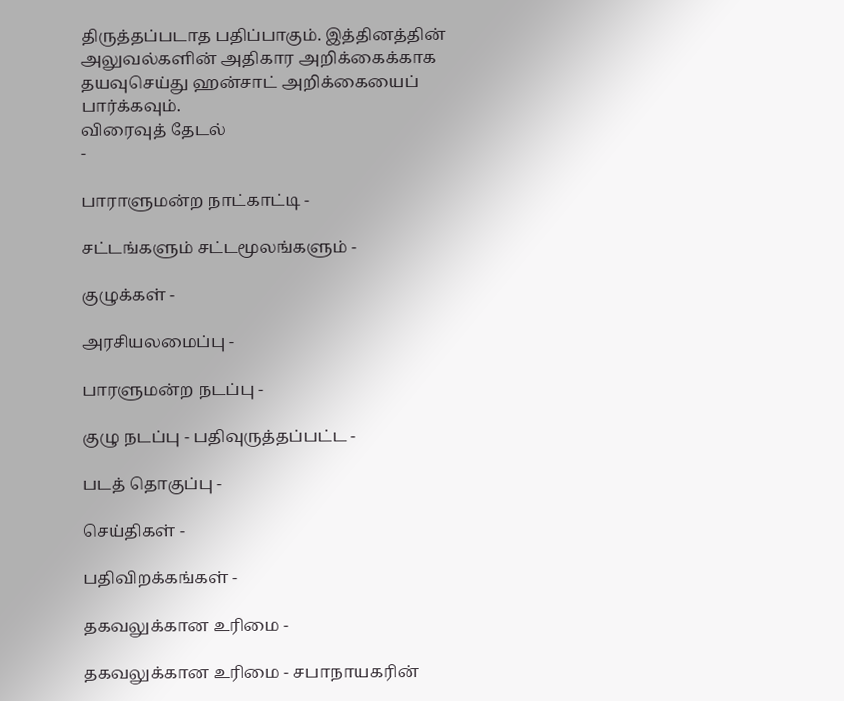திருத்தப்படாத பதிப்பாகும். இத்தினத்தின் அலுவல்களின் அதிகார அறிக்கைக்காக தயவுசெய்து ஹன்சாட் அறிக்கையைப் பார்க்கவும்.
விரைவுத் தேடல்
-

பாராளுமன்ற நாட்காட்டி -

சட்டங்களும் சட்டமூலங்களும் -

குழுக்கள் -

அரசியலமைப்பு -

பாரளுமன்ற நடப்பு -

குழு நடப்பு - பதிவுருத்தப்பட்ட -

படத் தொகுப்பு -

செய்திகள் -

பதிவிறக்கங்கள் -

தகவலுக்கான உரிமை -

தகவலுக்கான உரிமை - சபாநாயகரின்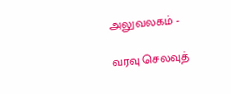அலுவலகம் -

வரவு செலவுத்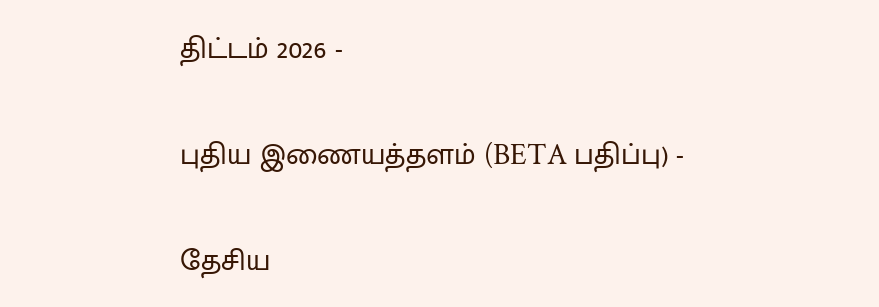திட்டம் 2026 -

புதிய இணையத்தளம் (BETA பதிப்பு) -

தேசிய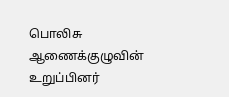பொலிசு ஆணைக்குழுவின் உறுப்பினர்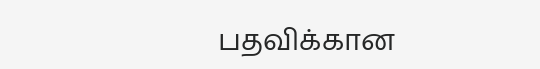பதவிக்கான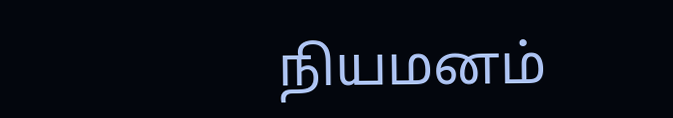நியமனம்